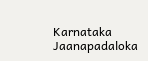Karnataka Jaanapadaloka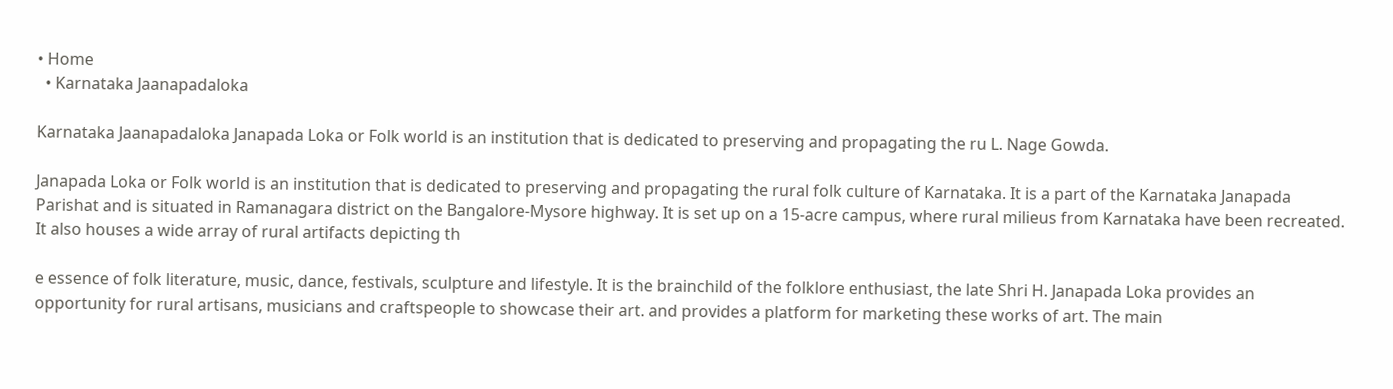• Home
  • Karnataka Jaanapadaloka

Karnataka Jaanapadaloka Janapada Loka or Folk world is an institution that is dedicated to preserving and propagating the ru L. Nage Gowda.

Janapada Loka or Folk world is an institution that is dedicated to preserving and propagating the rural folk culture of Karnataka. It is a part of the Karnataka Janapada Parishat and is situated in Ramanagara district on the Bangalore-Mysore highway. It is set up on a 15-acre campus, where rural milieus from Karnataka have been recreated. It also houses a wide array of rural artifacts depicting th

e essence of folk literature, music, dance, festivals, sculpture and lifestyle. It is the brainchild of the folklore enthusiast, the late Shri H. Janapada Loka provides an opportunity for rural artisans, musicians and craftspeople to showcase their art. and provides a platform for marketing these works of art. The main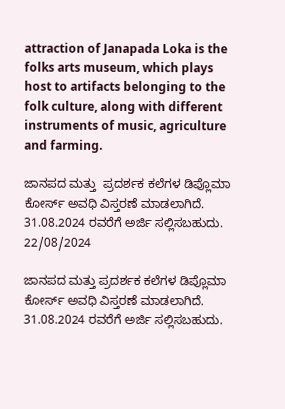attraction of Janapada Loka is the folks arts museum, which plays host to artifacts belonging to the folk culture, along with different instruments of music, agriculture and farming.

ಜಾನಪದ ಮತ್ತು  ಪ್ರದರ್ಶಕ ಕಲೆಗಳ ಡಿಪ್ಲೊಮಾ ಕೋರ್ಸ್ ಅವಧಿ ವಿಸ್ತರಣೆ ಮಾಡಲಾಗಿದೆ. 31.08.2024 ರವರೆಗೆ ಅರ್ಜಿ ಸಲ್ಲಿಸಬಹುದು.
22/08/2024

ಜಾನಪದ ಮತ್ತು ಪ್ರದರ್ಶಕ ಕಲೆಗಳ ಡಿಪ್ಲೊಮಾ ಕೋರ್ಸ್ ಅವಧಿ ವಿಸ್ತರಣೆ ಮಾಡಲಾಗಿದೆ. 31.08.2024 ರವರೆಗೆ ಅರ್ಜಿ ಸಲ್ಲಿಸಬಹುದು.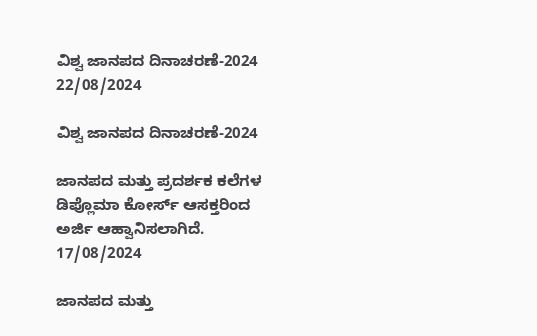ವಿಶ್ವ ಜಾನಪದ ದಿನಾಚರಣೆ-2024
22/08/2024

ವಿಶ್ವ ಜಾನಪದ ದಿನಾಚರಣೆ-2024

ಜಾನಪದ ಮತ್ತು ಪ್ರದರ್ಶಕ ಕಲೆಗಳ ಡಿಪ್ಲೊಮಾ ಕೋರ್ಸ್ ಆಸಕ್ತರಿಂದ ಅರ್ಜಿ ಆಹ್ವಾನಿಸಲಾಗಿದೆ.
17/08/2024

ಜಾನಪದ ಮತ್ತು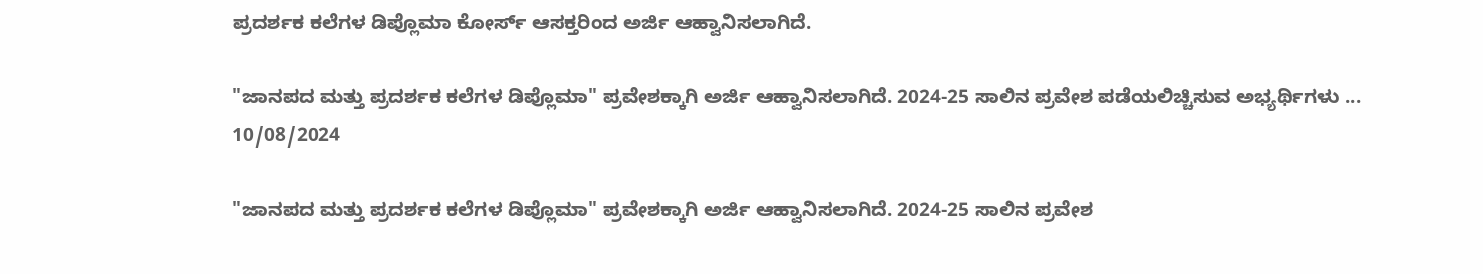ಪ್ರದರ್ಶಕ ಕಲೆಗಳ ಡಿಪ್ಲೊಮಾ ಕೋರ್ಸ್ ಆಸಕ್ತರಿಂದ ಅರ್ಜಿ ಆಹ್ವಾನಿಸಲಾಗಿದೆ.

"ಜಾನಪದ ಮತ್ತು ಪ್ರದರ್ಶಕ ಕಲೆಗಳ ಡಿಪ್ಲೊಮಾ" ಪ್ರವೇಶಕ್ಕಾಗಿ ಅರ್ಜಿ ಆಹ್ವಾನಿಸಲಾಗಿದೆ. 2024-25 ಸಾಲಿನ ಪ್ರವೇಶ ಪಡೆಯಲಿಚ್ಚಿಸುವ ಅಭ್ಯರ್ಥಿಗಳು ...
10/08/2024

"ಜಾನಪದ ಮತ್ತು ಪ್ರದರ್ಶಕ ಕಲೆಗಳ ಡಿಪ್ಲೊಮಾ" ಪ್ರವೇಶಕ್ಕಾಗಿ ಅರ್ಜಿ ಆಹ್ವಾನಿಸಲಾಗಿದೆ. 2024-25 ಸಾಲಿನ ಪ್ರವೇಶ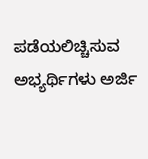ಪಡೆಯಲಿಚ್ಚಿಸುವ ಅಭ್ಯರ್ಥಿಗಳು ಅರ್ಜಿ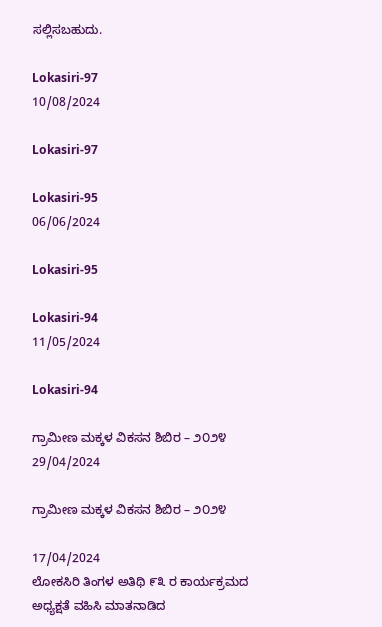ಸಲ್ಲಿಸಬಹುದು.

Lokasiri-97
10/08/2024

Lokasiri-97

Lokasiri-95
06/06/2024

Lokasiri-95

Lokasiri-94
11/05/2024

Lokasiri-94

ಗ್ರಾಮೀಣ ಮಕ್ಕಳ ವಿಕಸನ ಶಿಬಿರ – ೨೦೨೪
29/04/2024

ಗ್ರಾಮೀಣ ಮಕ್ಕಳ ವಿಕಸನ ಶಿಬಿರ – ೨೦೨೪

17/04/2024
ಲೋಕಸಿರಿ ತಿಂಗಳ ಅತಿಥಿ ೯೩ ರ ಕಾರ್ಯಕ್ರಮದ ಅಧ್ಯಕ್ಷತೆ ವಹಿಸಿ ಮಾತನಾಡಿದ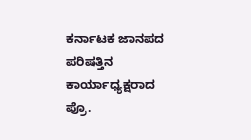ಕರ್ನಾಟಕ ಜಾನಪದ ಪರಿಷತ್ತಿನ ಕಾರ್ಯಾಧ್ಯಕ್ಷರಾದ ಪ್ರೊ.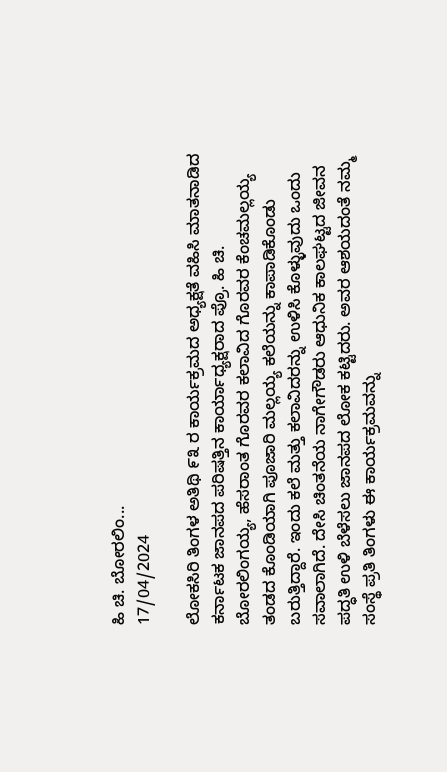ಹಿ ಚಿ. ಬೋರಲಿಂ...
17/04/2024

ಲೋಕಸಿರಿ ತಿಂಗಳ ಅತಿಥಿ ೯೩ ರ ಕಾರ್ಯಕ್ರಮದ ಅಧ್ಯಕ್ಷತೆ ವಹಿಸಿ ಮಾತನಾಡಿದ ಕರ್ನಾಟಕ ಜಾನಪದ ಪರಿಷತ್ತಿನ ಕಾರ್ಯಾಧ್ಯಕ್ಷರಾದ ಪ್ರೊ. ಹಿ ಚಿ. ಬೋರಲಿಂಗಯ್ಯ, ಹೆಸರಾಂತ ಗೊರವರ ಕಲಾವಿದ ಗೊರವರ ಕೆಂಚಮಲ್ಲಯ್ಯ ತಂಡದ ಕೊಂಡಿಯಾಗಿ ಪೂಜಾರಿ ಮಲ್ಲಯ್ಯ ಕಲೆಯನ್ನು ಕಾಪಾಡಿಕೊಂಡು ಬರುತ್ತಿದ್ದಾರೆ. ಇಂದು ಕಲೆ ಮತ್ತು ಕಲಾವಿದರನ್ನು ಉಳಿಸಿ ಕೊಳ್ಳುವುದು ಒಂದು ಸವಾಲಾಗಿದೆ. ದೇಸಿ ಚಿಂತನೆಯ ನಾಗೇಗೌಡರು ಆಧುನಿಕ ಕಾಲಘಟ್ಟದ ಜೀವನ ಪದ್ಧತಿ ಉಳಿ ಬೆಳೆಸಲು ಜಾನಪದ ಲೋಕ ಕಟ್ಟಿದರು. ಅವರ ಆಶಯದಂತೆ ನಮ್ಮ ಸಂಸ್ಥೆ ಪ್ರತಿ ತಿಂಗಳು ಈ ಕಾರ್ಯಕ್ರಮವನ್ನು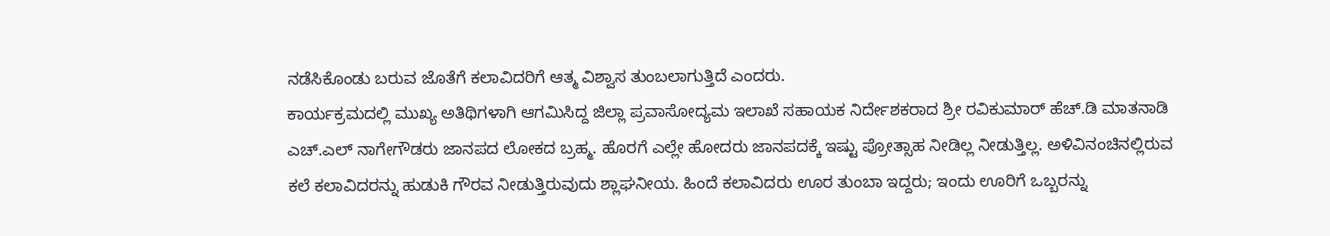ನಡೆಸಿಕೊಂಡು ಬರುವ ಜೊತೆಗೆ ಕಲಾವಿದರಿಗೆ ಆತ್ಮ ವಿಶ್ವಾಸ ತುಂಬಲಾಗುತ್ತಿದೆ ಎಂದರು.
ಕಾರ್ಯಕ್ರಮದಲ್ಲಿ ಮುಖ್ಯ ಅತಿಥಿಗಳಾಗಿ ಆಗಮಿಸಿದ್ದ ಜಿಲ್ಲಾ ಪ್ರವಾಸೋದ್ಯಮ ಇಲಾಖೆ ಸಹಾಯಕ ನಿರ್ದೇಶಕರಾದ ಶ್ರೀ ರವಿಕುಮಾರ್ ಹೆಚ್.ಡಿ ಮಾತನಾಡಿ ಎಚ್.ಎಲ್ ನಾಗೇಗೌಡರು ಜಾನಪದ ಲೋಕದ ಬ್ರಹ್ಮ. ಹೊರಗೆ ಎಲ್ಲೇ ಹೋದರು ಜಾನಪದಕ್ಕೆ ಇಷ್ಟು ಪ್ರೋತ್ಸಾಹ ನೀಡಿಲ್ಲ ನೀಡುತ್ತಿಲ್ಲ. ಅಳಿವಿನಂಚಿನಲ್ಲಿರುವ ಕಲೆ ಕಲಾವಿದರನ್ನು ಹುಡುಕಿ ಗೌರವ ನೀಡುತ್ತಿರುವುದು ಶ್ಲಾಘನೀಯ. ಹಿಂದೆ ಕಲಾವಿದರು ಊರ ತುಂಬಾ ಇದ್ದರು; ಇಂದು ಊರಿಗೆ ಒಬ್ಬರನ್ನು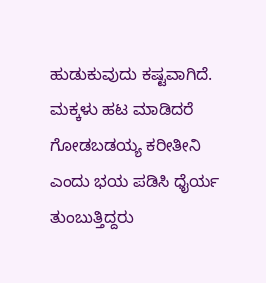ಹುಡುಕುವುದು ಕಷ್ಟವಾಗಿದೆ. ಮಕ್ಕಳು ಹಟ ಮಾಡಿದರೆ ಗೋಡಬಡಯ್ಯ ಕರೀತೀನಿ ಎಂದು ಭಯ ಪಡಿಸಿ ಧೈರ್ಯ ತುಂಬುತ್ತಿದ್ದರು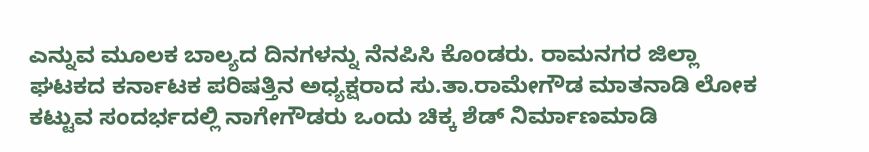ಎನ್ನುವ ಮೂಲಕ ಬಾಲ್ಯದ ದಿನಗಳನ್ನು ನೆನಪಿಸಿ ಕೊಂಡರು. ರಾಮನಗರ ಜಿಲ್ಲಾ ಘಟಕದ ಕರ್ನಾಟಕ ಪರಿಷತ್ತಿನ ಅಧ್ಯಕ್ಷರಾದ ಸು.ತಾ.ರಾಮೇಗೌಡ ಮಾತನಾಡಿ ಲೋಕ ಕಟ್ಟುವ ಸಂದರ್ಭದಲ್ಲಿ ನಾಗೇಗೌಡರು ಒಂದು ಚಿಕ್ಕ ಶೆಡ್ ನಿರ್ಮಾಣಮಾಡಿ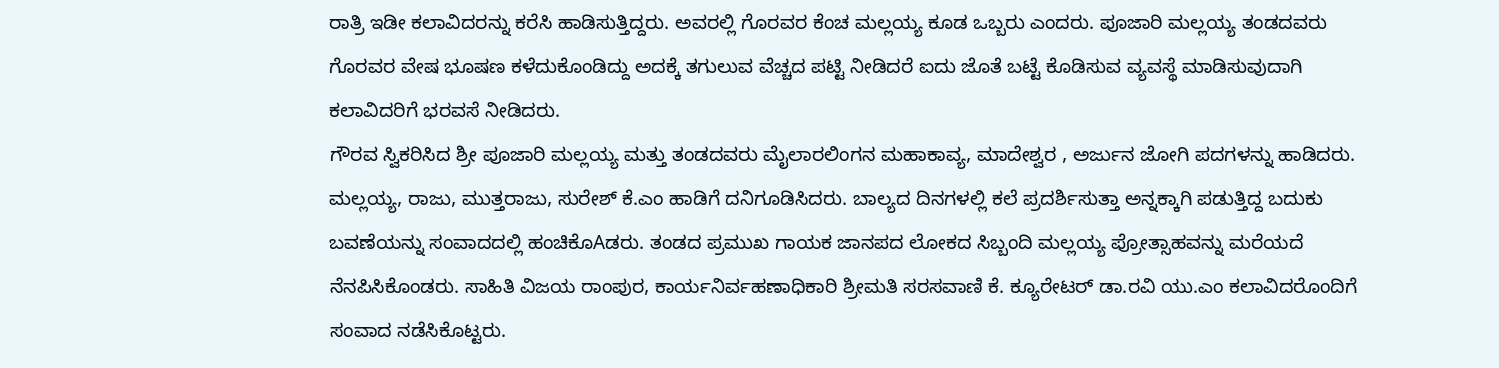ರಾತ್ರಿ ಇಡೀ ಕಲಾವಿದರನ್ನು ಕರೆಸಿ ಹಾಡಿಸುತ್ತಿದ್ದರು. ಅವರಲ್ಲಿ ಗೊರವರ ಕೆಂಚ ಮಲ್ಲಯ್ಯ ಕೂಡ ಒಬ್ಬರು ಎಂದರು. ಪೂಜಾರಿ ಮಲ್ಲಯ್ಯ ತಂಡದವರು ಗೊರವರ ವೇಷ ಭೂಷಣ ಕಳೆದುಕೊಂಡಿದ್ದು ಅದಕ್ಕೆ ತಗುಲುವ ವೆಚ್ಚದ ಪಟ್ಟಿ ನೀಡಿದರೆ ಐದು ಜೊತೆ ಬಟ್ಟೆ ಕೊಡಿಸುವ ವ್ಯವಸ್ಥೆ ಮಾಡಿಸುವುದಾಗಿ ಕಲಾವಿದರಿಗೆ ಭರವಸೆ ನೀಡಿದರು.
ಗೌರವ ಸ್ವಿಕರಿಸಿದ ಶ್ರೀ ಪೂಜಾರಿ ಮಲ್ಲಯ್ಯ ಮತ್ತು ತಂಡದವರು ಮೈಲಾರಲಿಂಗನ ಮಹಾಕಾವ್ಯ, ಮಾದೇಶ್ವರ , ಅರ್ಜುನ ಜೋಗಿ ಪದಗಳನ್ನು ಹಾಡಿದರು. ಮಲ್ಲಯ್ಯ, ರಾಜು, ಮುತ್ತರಾಜು, ಸುರೇಶ್ ಕೆ.ಎಂ ಹಾಡಿಗೆ ದನಿಗೂಡಿಸಿದರು. ಬಾಲ್ಯದ ದಿನಗಳಲ್ಲಿ ಕಲೆ ಪ್ರದರ್ಶಿಸುತ್ತಾ ಅನ್ನಕ್ಕಾಗಿ ಪಡುತ್ತಿದ್ದ ಬದುಕು ಬವಣೆಯನ್ನು ಸಂವಾದದಲ್ಲಿ ಹಂಚಿಕೊAಡರು. ತಂಡದ ಪ್ರಮುಖ ಗಾಯಕ ಜಾನಪದ ಲೋಕದ ಸಿಬ್ಬಂದಿ ಮಲ್ಲಯ್ಯ ಪ್ರೋತ್ಸಾಹವನ್ನು ಮರೆಯದೆ ನೆನಪಿಸಿಕೊಂಡರು. ಸಾಹಿತಿ ವಿಜಯ ರಾಂಪುರ, ಕಾರ್ಯನಿರ್ವಹಣಾಧಿಕಾರಿ ಶ್ರೀಮತಿ ಸರಸವಾಣಿ ಕೆ. ಕ್ಯೂರೇಟರ್ ಡಾ.ರವಿ ಯು.ಎಂ ಕಲಾವಿದರೊಂದಿಗೆ ಸಂವಾದ ನಡೆಸಿಕೊಟ್ಟರು.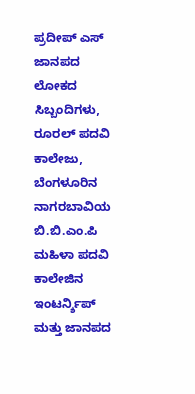ಪ್ರದೀಪ್ ಎಸ್ ಜಾನಪದ ಲೋಕದ ಸಿಬ್ಬಂದಿಗಳು, ರೂರಲ್ ಪದವಿ ಕಾಲೇಜು, ಬೆಂಗಳೂರಿನ ನಾಗರಬಾವಿಯ ಬಿ.ಬಿ.ಎಂ.ಪಿ ಮಹಿಳಾ ಪದವಿ ಕಾಲೇಜಿನ ಇಂಟರ್ನ್ಶಿಪ್ ಮತ್ತು ಜಾನಪದ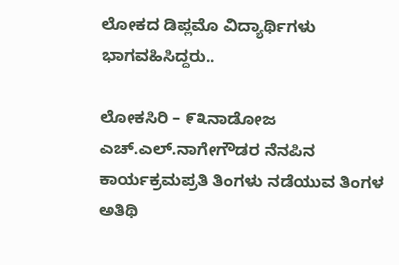ಲೋಕದ ಡಿಪ್ಲಮೊ ವಿದ್ಯಾರ್ಥಿಗಳು ಭಾಗವಹಿಸಿದ್ದರು..

ಲೋಕಸಿರಿ – ೯೩ನಾಡೋಜ ಎಚ್.ಎಲ್.ನಾಗೇಗೌಡರ ನೆನಪಿನ ಕಾರ್ಯಕ್ರಮಪ್ರತಿ ತಿಂಗಳು ನಡೆಯುವ ತಿಂಗಳ ಅತಿಥಿ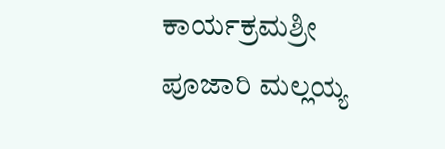ಕಾರ್ಯಕ್ರಮಶ್ರೀ ಪೂಜಾರಿ ಮಲ್ಲಯ್ಯ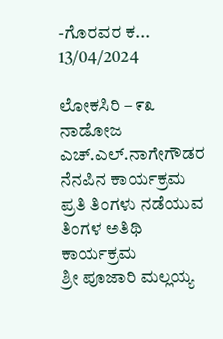-ಗೊರವರ ಕ...
13/04/2024

ಲೋಕಸಿರಿ – ೯೩
ನಾಡೋಜ ಎಚ್.ಎಲ್.ನಾಗೇಗೌಡರ ನೆನಪಿನ ಕಾರ್ಯಕ್ರಮ
ಪ್ರತಿ ತಿಂಗಳು ನಡೆಯುವ ತಿಂಗಳ ಅತಿಥಿ ಕಾರ್ಯಕ್ರಮ
ಶ್ರೀ ಪೂಜಾರಿ ಮಲ್ಲಯ್ಯ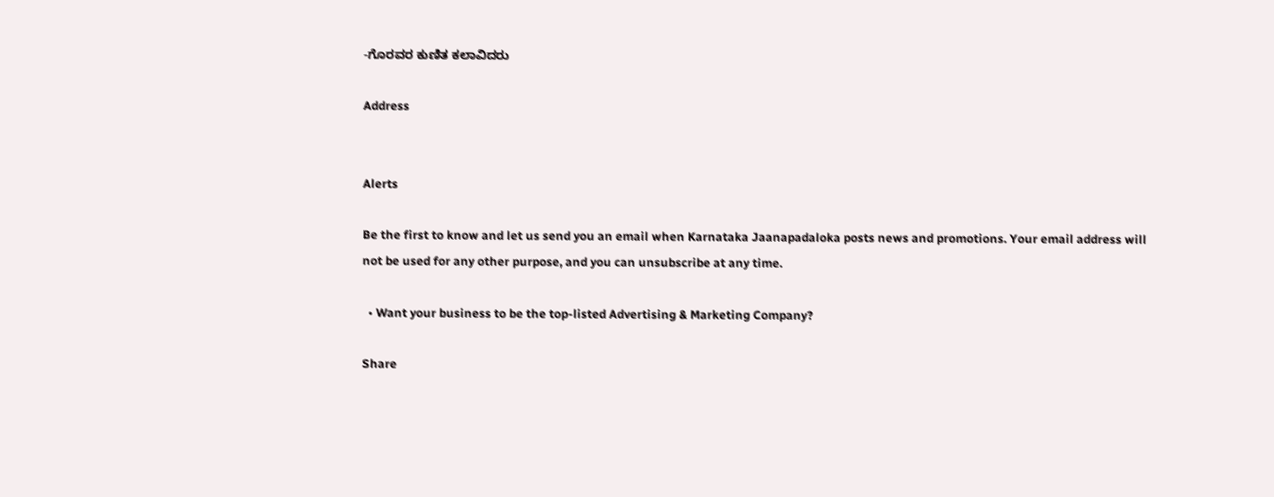-ಗೊರವರ ಕುಣಿತ ಕಲಾವಿದರು

Address


Alerts

Be the first to know and let us send you an email when Karnataka Jaanapadaloka posts news and promotions. Your email address will not be used for any other purpose, and you can unsubscribe at any time.

  • Want your business to be the top-listed Advertising & Marketing Company?

Share